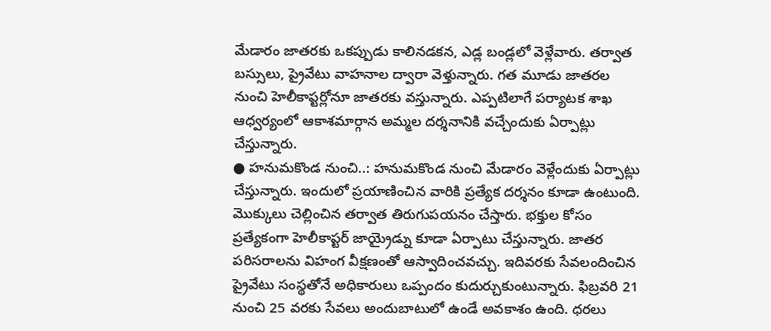మేడారం జాతరకు ఒకప్పుడు కాలినడకన, ఎడ్ల బండ్లలో వెళ్లేవారు. తర్వాత బస్సులు, ప్రైవేటు వాహనాల ద్వారా వెళ్తున్నారు. గత మూడు జాతరల నుంచి హెలీకాప్టర్లోనూ జాతరకు వస్తున్నారు. ఎప్పటిలాగే పర్యాటక శాఖ ఆధ్వర్యంలో ఆకాశమార్గాన అమ్మల దర్శనానికి వచ్చేందుకు ఏర్పాట్లు చేస్తున్నారు.
● హనుమకొండ నుంచి..: హనుమకొండ నుంచి మేడారం వెళ్లేందుకు ఏర్పాట్లు చేస్తున్నారు. ఇందులో ప్రయాణించిన వారికి ప్రత్యేక దర్శనం కూడా ఉంటుంది. మొక్కులు చెల్లించిన తర్వాత తిరుగుపయనం చేస్తారు. భక్తుల కోసం ప్రత్యేకంగా హెలీకాప్టర్ జాయ్రైడ్ను కూడా ఏర్పాటు చేస్తున్నారు. జాతర పరిసరాలను విహంగ వీక్షణంతో ఆస్వాదించవచ్చు. ఇదివరకు సేవలందించిన ప్రైవేటు సంస్థతోనే అధికారులు ఒప్పందం కుదుర్చుకుంటున్నారు. ఫిబ్రవరి 21 నుంచి 25 వరకు సేవలు అందుబాటులో ఉండే అవకాశం ఉంది. ధరలు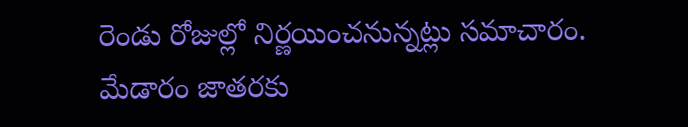రెండు రోజుల్లో నిర్ణయించనున్నట్లు సమాచారం.
మేడారం జాతరకు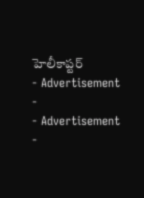హెలీకాప్టర్
- Advertisement -
- Advertisement -